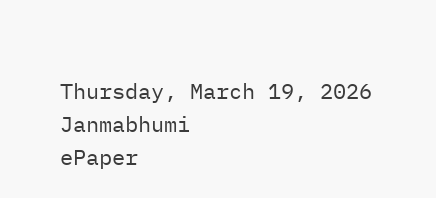Thursday, March 19, 2026
Janmabhumi
ePaper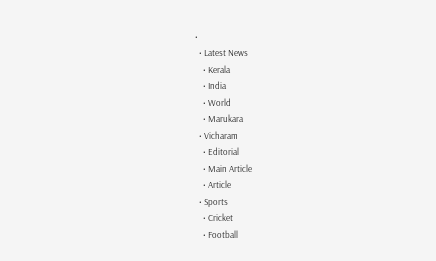•
  • Latest News
    • Kerala
    • India
    • World
    • Marukara
  • Vicharam
    • Editorial
    • Main Article
    • Article
  • Sports
    • Cricket
    • Football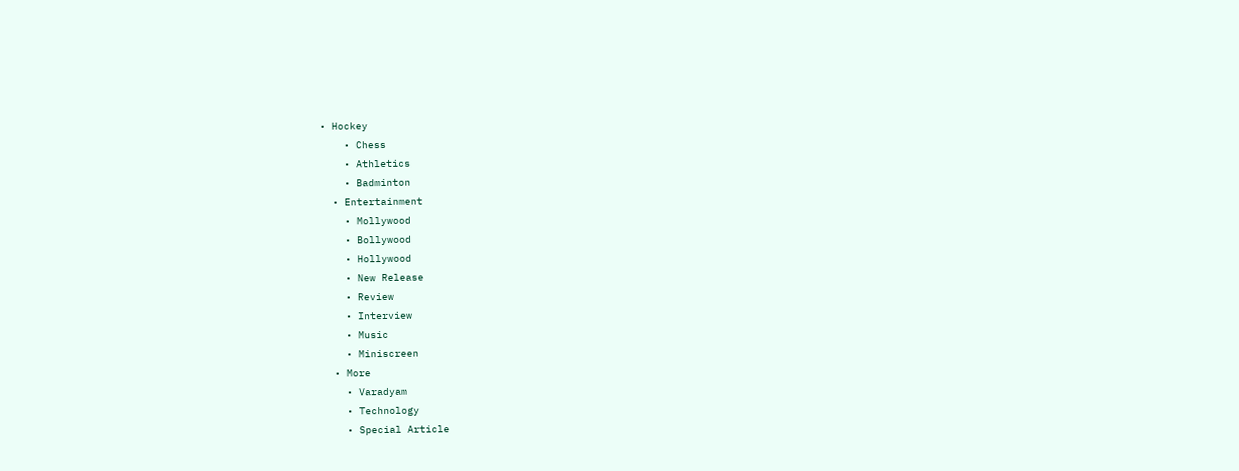• Hockey
    • Chess
    • Athletics
    • Badminton
  • Entertainment
    • Mollywood
    • Bollywood
    • Hollywood
    • New Release
    • Review
    • Interview
    • Music
    • Miniscreen
  • More
    • Varadyam
    • Technology
    • Special Article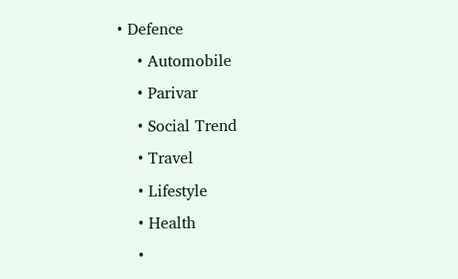• Defence
    • Automobile
    • Parivar
    • Social Trend
    • Travel
    • Lifestyle
    • Health
    •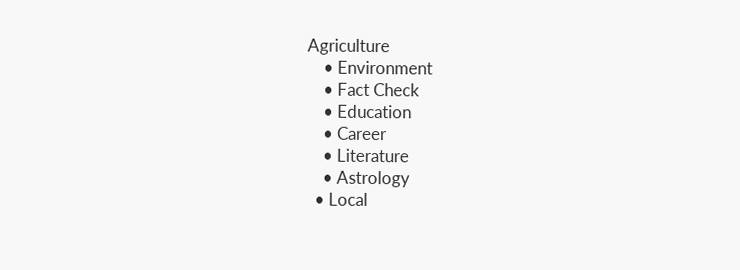Agriculture
    • Environment
    • Fact Check
    • Education
    • Career
    • Literature
    • Astrology
  • Local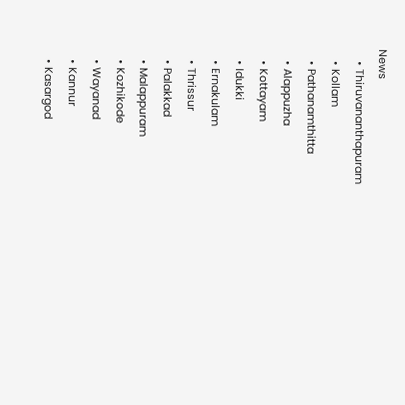News
    • Thiruvananthapuram
    • Kollam
    • Pathanamthitta
    • Alappuzha
    • Kottayam
    • Idukki
    • Ernakulam
    • Thrissur
    • Palakkad
    • Malappuram
    • Kozhikode
    • Wayanad
    • Kannur
    • Kasargod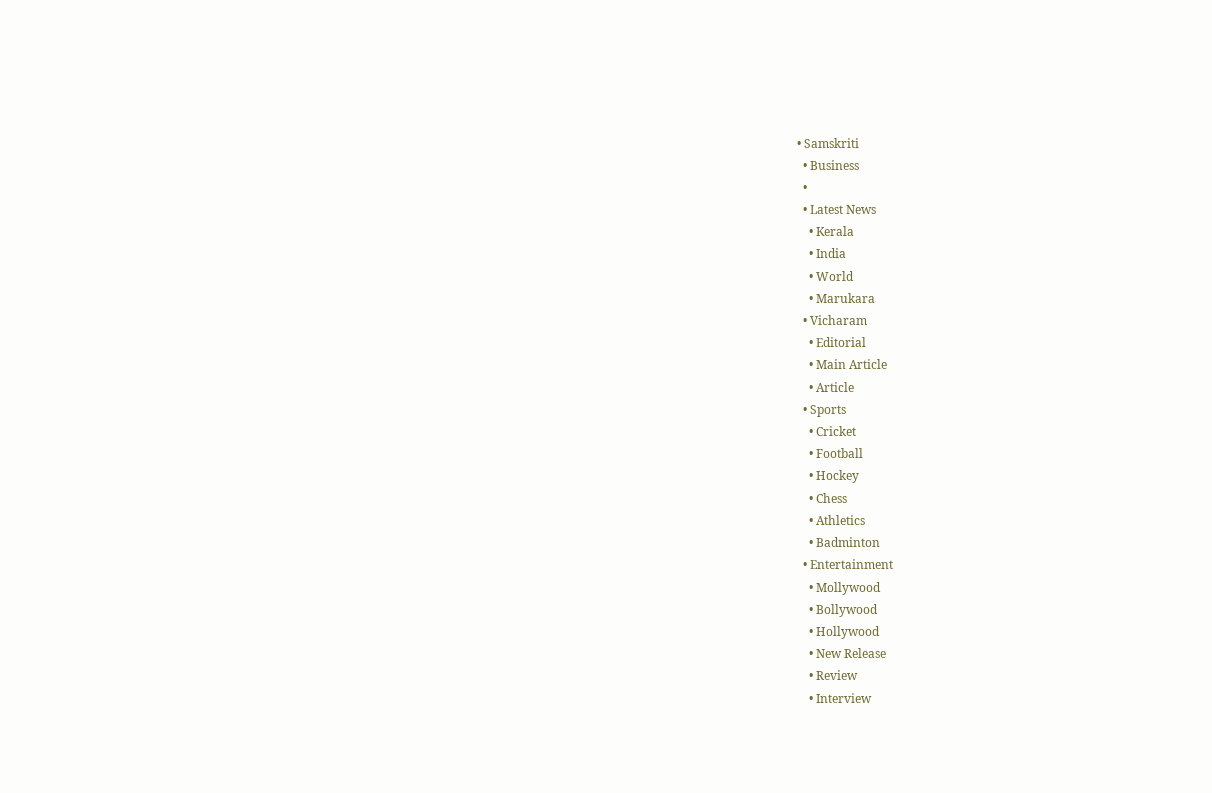• Samskriti
  • Business
  •
  • Latest News
    • Kerala
    • India
    • World
    • Marukara
  • Vicharam
    • Editorial
    • Main Article
    • Article
  • Sports
    • Cricket
    • Football
    • Hockey
    • Chess
    • Athletics
    • Badminton
  • Entertainment
    • Mollywood
    • Bollywood
    • Hollywood
    • New Release
    • Review
    • Interview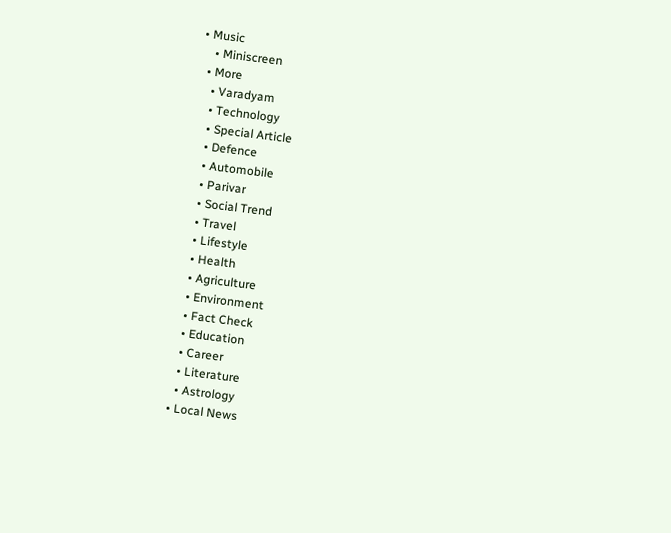• Music
    • Miniscreen
  • More
    • Varadyam
    • Technology
    • Special Article
    • Defence
    • Automobile
    • Parivar
    • Social Trend
    • Travel
    • Lifestyle
    • Health
    • Agriculture
    • Environment
    • Fact Check
    • Education
    • Career
    • Literature
    • Astrology
  • Local News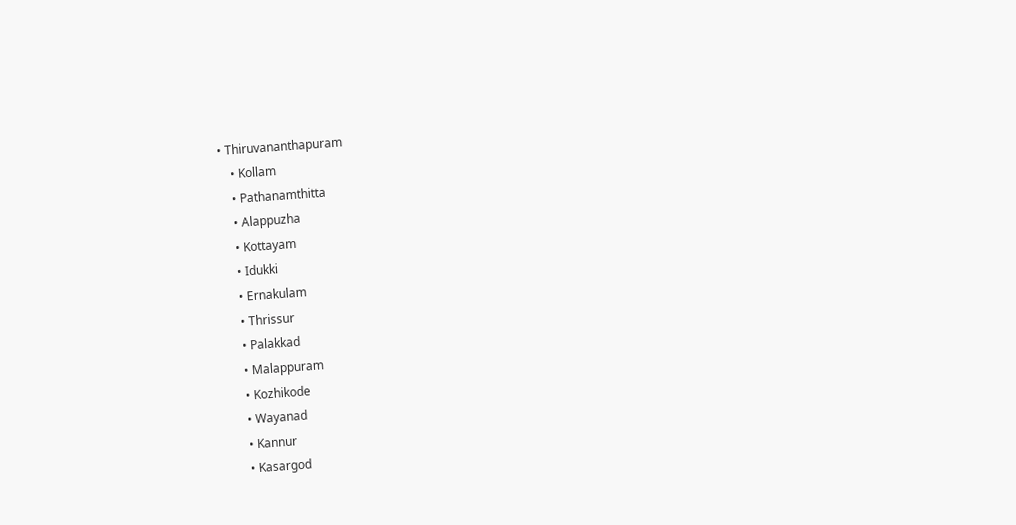• Thiruvananthapuram
    • Kollam
    • Pathanamthitta
    • Alappuzha
    • Kottayam
    • Idukki
    • Ernakulam
    • Thrissur
    • Palakkad
    • Malappuram
    • Kozhikode
    • Wayanad
    • Kannur
    • Kasargod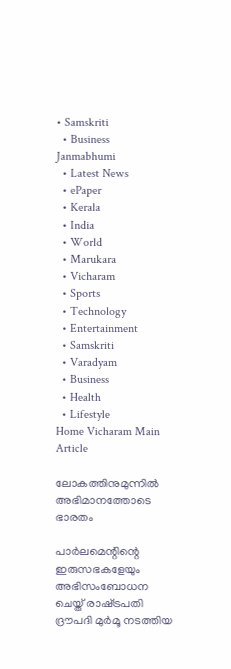• Samskriti
  • Business
Janmabhumi
  • Latest News
  • ePaper
  • Kerala
  • India
  • World
  • Marukara
  • Vicharam
  • Sports
  • Technology
  • Entertainment
  • Samskriti
  • Varadyam
  • Business
  • Health
  • Lifestyle
Home Vicharam Main Article

ലോകത്തിനുമുന്നില്‍ അഭിമാനത്തോടെ ഭാരതം

പാര്‍ലമെന്റിന്റെ ഇരുസഭകളേയും അഭിസംബോധന ചെയ്ത് രാഷ്‌ട്രപതി ദ്രൗപദി മുര്‍മൂ നടത്തിയ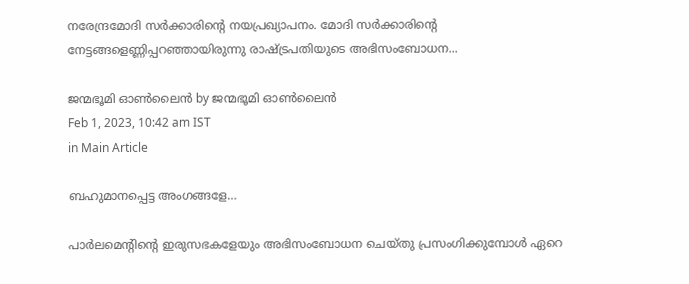നരേന്ദ്രമോദി സര്‍ക്കാരിന്റെ നയപ്രഖ്യാപനം. മോദി സര്‍ക്കാരിന്റെ നേട്ടങ്ങളെണ്ണിപ്പറഞ്ഞായിരുന്നു രാഷ്‌ട്രപതിയുടെ അഭിസംബോധന...

ജന്മഭൂമി ഓണ്‍ലൈന്‍ by ജന്മഭൂമി ഓണ്‍ലൈന്‍
Feb 1, 2023, 10:42 am IST
in Main Article

ബഹുമാനപ്പെട്ട അംഗങ്ങളേ…

പാര്‍ലമെന്റിന്റെ ഇരുസഭകളേയും അഭിസംബോധന ചെയ്തു പ്രസംഗിക്കുമ്പോള്‍ ഏറെ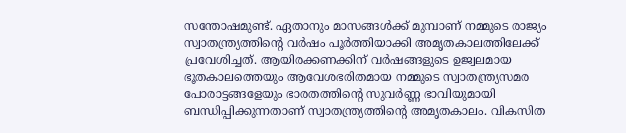സന്തോഷമുണ്ട്. ഏതാനും മാസങ്ങള്‍ക്ക് മുമ്പാണ് നമ്മുടെ രാജ്യം സ്വാതന്ത്ര്യത്തിന്റെ വര്‍ഷം പൂര്‍ത്തിയാക്കി അമൃതകാലത്തിലേക്ക് പ്രവേശിച്ചത്. ആയിരക്കണക്കിന് വര്‍ഷങ്ങളുടെ ഉജ്വലമായ ഭൂതകാലത്തെയും ആവേശഭരിതമായ നമ്മുടെ സ്വാതന്ത്ര്യസമര പോരാട്ടങ്ങളേയും ഭാരതത്തിന്റെ സുവര്‍ണ്ണ ഭാവിയുമായി ബന്ധിപ്പിക്കുന്നതാണ് സ്വാതന്ത്ര്യത്തിന്റെ അമൃതകാലം. വികസിത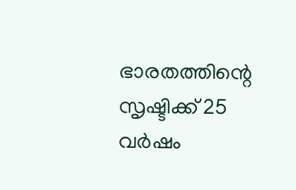ഭാരതത്തിന്റെ സൃഷ്ടിക്ക് 25 വര്‍ഷം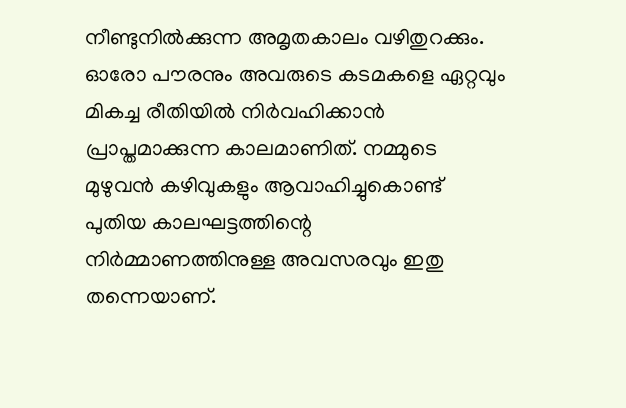നീണ്ടുനില്‍ക്കുന്ന അമൃതകാലം വഴിതുറക്കും. ഓരോ പൗരനും അവരുടെ കടമകളെ ഏറ്റവും മികച്ച രീതിയില്‍ നിര്‍വഹിക്കാന്‍ പ്രാപ്തമാക്കുന്ന കാലമാണിത്. നമ്മുടെ മുഴുവന്‍ കഴിവുകളും ആവാഹിച്ചുകൊണ്ട് പുതിയ കാലഘട്ടത്തിന്റെ നിര്‍മ്മാണത്തിനുള്ള അവസരവും ഇതു തന്നെയാണ്.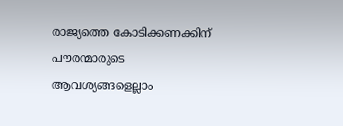രാജ്യത്തെ കോടിക്കണക്കിന് പൗരന്മാരുടെ ആവശ്യങ്ങളെല്ലാം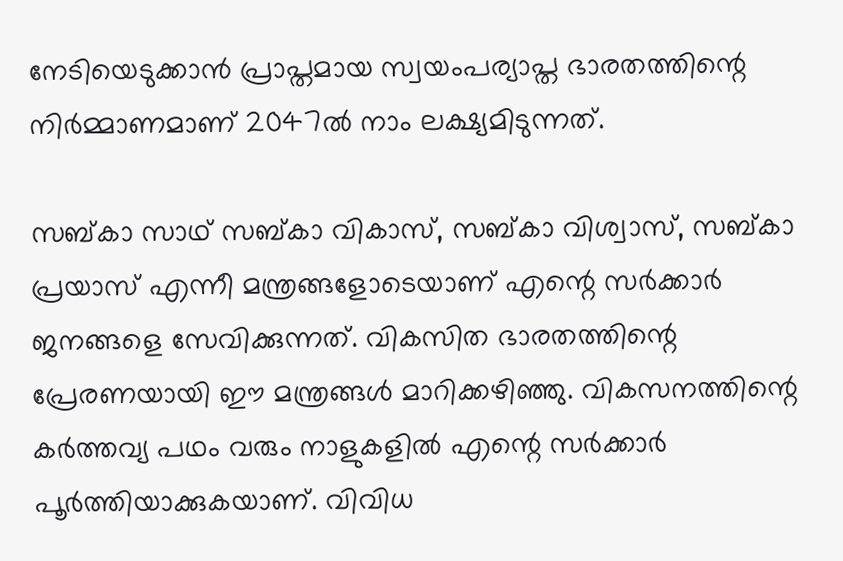നേടിയെടുക്കാന്‍ പ്രാപ്തമായ സ്വയംപര്യാപ്ത ഭാരതത്തിന്റെ നിര്‍മ്മാണമാണ് 2047ല്‍ നാം ലക്ഷ്യമിടുന്നത്.

സബ്കാ സാഥ് സബ്കാ വികാസ്, സബ്കാ വിശ്വാസ്, സബ്കാ പ്രയാസ് എന്നീ മന്ത്രങ്ങളോടെയാണ് എന്റെ സര്‍ക്കാര്‍ ജനങ്ങളെ സേവിക്കുന്നത്. വികസിത ഭാരതത്തിന്റെ പ്രേരണയായി ഈ മന്ത്രങ്ങള്‍ മാറിക്കഴിഞ്ഞു. വികസനത്തിന്റെ കര്‍ത്തവ്യ പഥം വരും നാളുകളില്‍ എന്റെ സര്‍ക്കാര്‍ പൂര്‍ത്തിയാക്കുകയാണ്. വിവിധ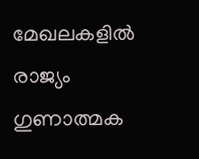മേഖലകളില്‍ രാജ്യം ഗുണാത്മക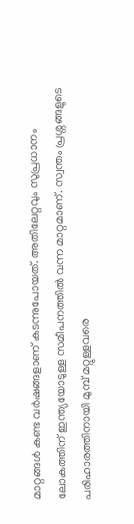മാറ്റങ്ങള്‍ കണ്ട വര്‍ഷങ്ങളാണ് കടന്നുപോയത്. അതിലേറ്റവും സുപ്രധാനം ലോകത്തിന് ഇന്ത്യയോടുള്ള സമീപനത്തില്‍ വന്ന മാറ്റമാണ്. സ്വന്തം പ്രശ്നങ്ങളുടെ പരിഹാരത്തിനായി മുമ്പ് മറ്റുള്ളവരെ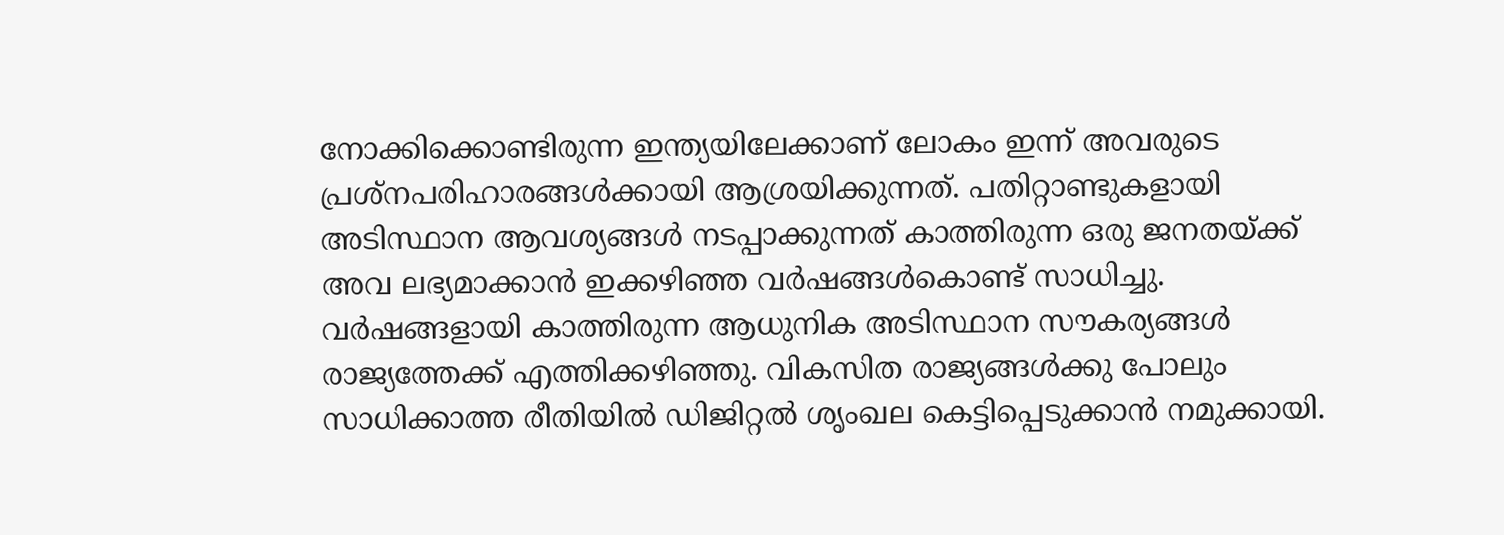നോക്കിക്കൊണ്ടിരുന്ന ഇന്ത്യയിലേക്കാണ് ലോകം ഇന്ന് അവരുടെ പ്രശ്നപരിഹാരങ്ങള്‍ക്കായി ആശ്രയിക്കുന്നത്. പതിറ്റാണ്ടുകളായി അടിസ്ഥാന ആവശ്യങ്ങള്‍ നടപ്പാക്കുന്നത് കാത്തിരുന്ന ഒരു ജനതയ്‌ക്ക് അവ ലഭ്യമാക്കാന്‍ ഇക്കഴിഞ്ഞ വര്‍ഷങ്ങള്‍കൊണ്ട് സാധിച്ചു. വര്‍ഷങ്ങളായി കാത്തിരുന്ന ആധുനിക അടിസ്ഥാന സൗകര്യങ്ങള്‍ രാജ്യത്തേക്ക് എത്തിക്കഴിഞ്ഞു. വികസിത രാജ്യങ്ങള്‍ക്കു പോലും സാധിക്കാത്ത രീതിയില്‍ ഡിജിറ്റല്‍ ശൃംഖല കെട്ടിപ്പെടുക്കാന്‍ നമുക്കായി.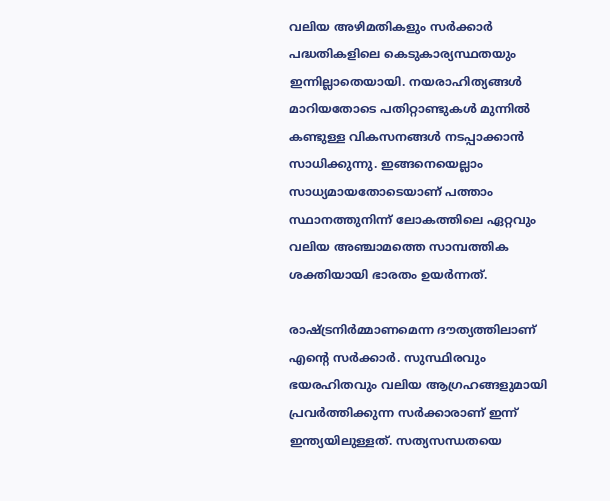വലിയ അഴിമതികളും സര്‍ക്കാര്‍ പദ്ധതികളിലെ കെടുകാര്യസ്ഥതയും ഇന്നില്ലാതെയായി. നയരാഹിത്യങ്ങള്‍ മാറിയതോടെ പതിറ്റാണ്ടുകള്‍ മുന്നില്‍ കണ്ടുള്ള വികസനങ്ങള്‍ നടപ്പാക്കാന്‍ സാധിക്കുന്നു. ഇങ്ങനെയെല്ലാം സാധ്യമായതോടെയാണ് പത്താം സ്ഥാനത്തുനിന്ന് ലോകത്തിലെ ഏറ്റവും വലിയ അഞ്ചാമത്തെ സാമ്പത്തിക ശക്തിയായി ഭാരതം ഉയര്‍ന്നത്.

രാഷ്‌ട്രനിര്‍മ്മാണമെന്ന ദൗത്യത്തിലാണ് എന്റെ സര്‍ക്കാര്‍. സുസ്ഥിരവും ഭയരഹിതവും വലിയ ആഗ്രഹങ്ങളുമായി പ്രവര്‍ത്തിക്കുന്ന സര്‍ക്കാരാണ് ഇന്ന് ഇന്ത്യയിലുള്ളത്. സത്യസന്ധതയെ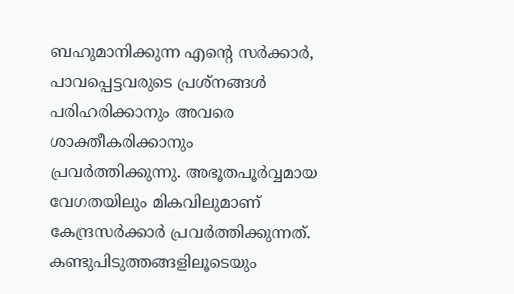ബഹുമാനിക്കുന്ന എന്റെ സര്‍ക്കാര്‍, പാവപ്പെട്ടവരുടെ പ്രശ്നങ്ങള്‍ പരിഹരിക്കാനും അവരെ ശാക്തീകരിക്കാനും പ്രവര്‍ത്തിക്കുന്നു. അഭൂതപൂര്‍വ്വമായ വേഗതയിലും മികവിലുമാണ് കേന്ദ്രസര്‍ക്കാര്‍ പ്രവര്‍ത്തിക്കുന്നത്. കണ്ടുപിടുത്തങ്ങളിലൂടെയും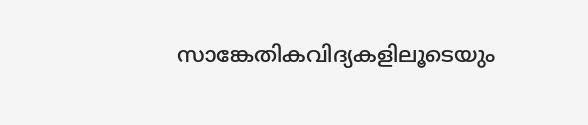സാങ്കേതികവിദ്യകളിലൂടെയും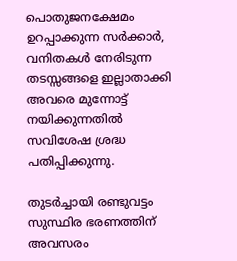പൊതുജനക്ഷേമം ഉറപ്പാക്കുന്ന സര്‍ക്കാര്‍, വനിതകള്‍ നേരിടുന്ന തടസ്സങ്ങളെ ഇല്ലാതാക്കി അവരെ മുന്നോട്ട് നയിക്കുന്നതില്‍ സവിശേഷ ശ്രദ്ധ പതിപ്പിക്കുന്നു.

തുടര്‍ച്ചായി രണ്ടുവട്ടം സുസ്ഥിര ഭരണത്തിന് അവസരം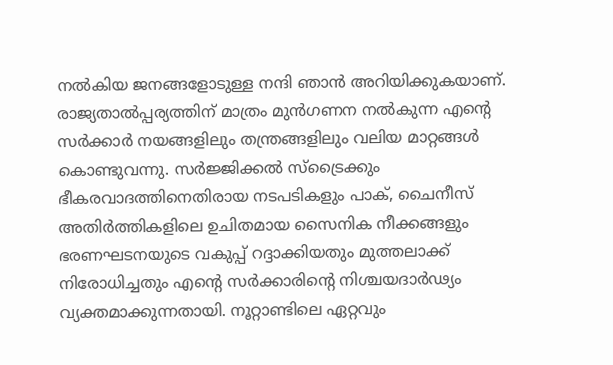നല്‍കിയ ജനങ്ങളോടുള്ള നന്ദി ഞാന്‍ അറിയിക്കുകയാണ്. രാജ്യതാല്‍പ്പര്യത്തിന് മാത്രം മുന്‍ഗണന നല്‍കുന്ന എന്റെ സര്‍ക്കാര്‍ നയങ്ങളിലും തന്ത്രങ്ങളിലും വലിയ മാറ്റങ്ങള്‍ കൊണ്ടുവന്നു. സര്‍ജ്ജിക്കല്‍ സ്ട്രൈക്കും ഭീകരവാദത്തിനെതിരായ നടപടികളും പാക്, ചൈനീസ് അതിര്‍ത്തികളിലെ ഉചിതമായ സൈനിക നീക്കങ്ങളും ഭരണഘടനയുടെ വകുപ്പ് റദ്ദാക്കിയതും മുത്തലാക്ക് നിരോധിച്ചതും എന്റെ സര്‍ക്കാരിന്റെ നിശ്ചയദാര്‍ഢ്യം വ്യക്തമാക്കുന്നതായി. നൂറ്റാണ്ടിലെ ഏറ്റവും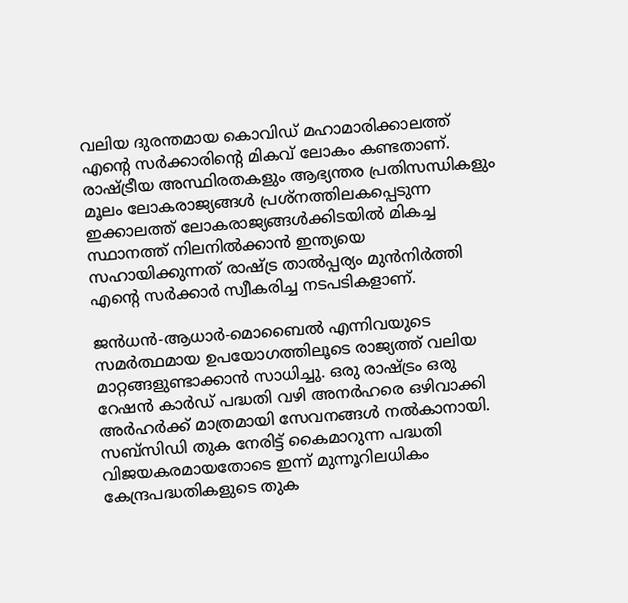വലിയ ദുരന്തമായ കൊവിഡ് മഹാമാരിക്കാലത്ത് എന്റെ സര്‍ക്കാരിന്റെ മികവ് ലോകം കണ്ടതാണ്. രാഷ്‌ട്രീയ അസ്ഥിരതകളും ആഭ്യന്തര പ്രതിസന്ധികളും മൂലം ലോകരാജ്യങ്ങള്‍ പ്രശ്നത്തിലകപ്പെടുന്ന ഇക്കാലത്ത് ലോകരാജ്യങ്ങള്‍ക്കിടയില്‍ മികച്ച സ്ഥാനത്ത് നിലനില്‍ക്കാന്‍ ഇന്ത്യയെ സഹായിക്കുന്നത് രാഷ്‌ട്ര താല്‍പ്പര്യം മുന്‍നിര്‍ത്തി എന്റെ സര്‍ക്കാര്‍ സ്വീകരിച്ച നടപടികളാണ്.

ജന്‍ധന്‍-ആധാര്‍-മൊബൈല്‍ എന്നിവയുടെ സമര്‍ത്ഥമായ ഉപയോഗത്തിലൂടെ രാജ്യത്ത് വലിയ മാറ്റങ്ങളുണ്ടാക്കാന്‍ സാധിച്ചു. ഒരു രാഷ്‌ട്രം ഒരു റേഷന്‍ കാര്‍ഡ് പദ്ധതി വഴി അനര്‍ഹരെ ഒഴിവാക്കി അര്‍ഹര്‍ക്ക് മാത്രമായി സേവനങ്ങള്‍ നല്‍കാനായി. സബ്സിഡി തുക നേരിട്ട് കൈമാറുന്ന പദ്ധതി വിജയകരമായതോടെ ഇന്ന് മുന്നൂറിലധികം കേന്ദ്രപദ്ധതികളുടെ തുക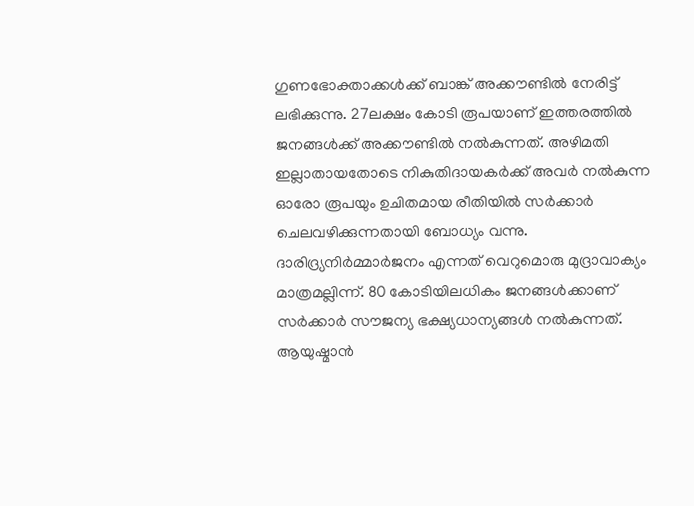ഗുണഭോക്താക്കള്‍ക്ക് ബാങ്ക് അക്കൗണ്ടില്‍ നേരിട്ട് ലഭിക്കുന്നു. 27ലക്ഷം കോടി രൂപയാണ് ഇത്തരത്തില്‍ ജനങ്ങള്‍ക്ക് അക്കൗണ്ടില്‍ നല്‍കുന്നത്. അഴിമതി ഇല്ലാതായതോടെ നികുതിദായകര്‍ക്ക് അവര്‍ നല്‍കുന്ന ഓരോ രൂപയും ഉചിതമായ രീതിയില്‍ സര്‍ക്കാര്‍ ചെലവഴിക്കുന്നതായി ബോധ്യം വന്നു. ദാരിദ്ര്യനിര്‍മ്മാര്‍ജനം എന്നത് വെറുമൊരു മുദ്രാവാക്യം മാത്രമല്ലിന്ന്. 80 കോടിയിലധികം ജനങ്ങള്‍ക്കാണ് സര്‍ക്കാര്‍ സൗജന്യ ഭക്ഷ്യധാന്യങ്ങള്‍ നല്‍കുന്നത്. ആയുഷ്മാന്‍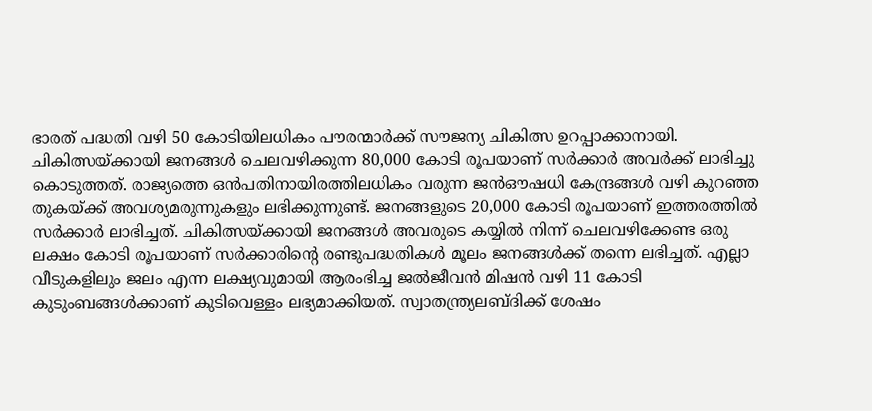ഭാരത് പദ്ധതി വഴി 50 കോടിയിലധികം പൗരന്മാര്‍ക്ക് സൗജന്യ ചികിത്സ ഉറപ്പാക്കാനായി. ചികിത്സയ്‌ക്കായി ജനങ്ങള്‍ ചെലവഴിക്കുന്ന 80,000 കോടി രൂപയാണ് സര്‍ക്കാര്‍ അവര്‍ക്ക് ലാഭിച്ചു കൊടുത്തത്. രാജ്യത്തെ ഒന്‍പതിനായിരത്തിലധികം വരുന്ന ജന്‍ഔഷധി കേന്ദ്രങ്ങള്‍ വഴി കുറഞ്ഞ തുകയ്‌ക്ക് അവശ്യമരുന്നുകളും ലഭിക്കുന്നുണ്ട്. ജനങ്ങളുടെ 20,000 കോടി രൂപയാണ് ഇത്തരത്തില്‍ സര്‍ക്കാര്‍ ലാഭിച്ചത്. ചികിത്സയ്‌ക്കായി ജനങ്ങള്‍ അവരുടെ കയ്യില്‍ നിന്ന് ചെലവഴിക്കേണ്ട ഒരു ലക്ഷം കോടി രൂപയാണ് സര്‍ക്കാരിന്റെ രണ്ടുപദ്ധതികള്‍ മൂലം ജനങ്ങള്‍ക്ക് തന്നെ ലഭിച്ചത്. എല്ലാ വീടുകളിലും ജലം എന്ന ലക്ഷ്യവുമായി ആരംഭിച്ച ജല്‍ജീവന്‍ മിഷന്‍ വഴി 11 കോടി കുടുംബങ്ങള്‍ക്കാണ് കുടിവെള്ളം ലഭ്യമാക്കിയത്. സ്വാതന്ത്ര്യലബ്ദിക്ക് ശേഷം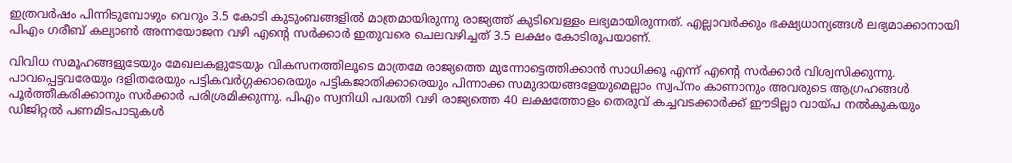ഇത്രവര്‍ഷം പിന്നിടുമ്പോഴും വെറും 3.5 കോടി കുടുംബങ്ങളില്‍ മാത്രമായിരുന്നു രാജ്യത്ത് കുടിവെള്ളം ലഭ്യമായിരുന്നത്. എല്ലാവര്‍ക്കും ഭക്ഷ്യധാന്യങ്ങള്‍ ലഭ്യമാക്കാനായി പിഎം ഗരീബ് കല്യാണ്‍ അന്നയോജന വഴി എന്റെ സര്‍ക്കാര്‍ ഇതുവരെ ചെലവഴിച്ചത് 3.5 ലക്ഷം കോടിരൂപയാണ്.

വിവിധ സമൂഹങ്ങളുടേയും മേഖലകളുടേയും വികസനത്തിലൂടെ മാത്രമേ രാജ്യത്തെ മുന്നോട്ടെത്തിക്കാന്‍ സാധിക്കൂ എന്ന് എന്റെ സര്‍ക്കാര്‍ വിശ്വസിക്കുന്നു. പാവപ്പെട്ടവരേയും ദളിതരേയും പട്ടികവര്‍ഗ്ഗക്കാരെയും പട്ടികജാതിക്കാരെയും പിന്നാക്ക സമുദായങ്ങളേയുമെല്ലാം സ്വപ്നം കാണാനും അവരുടെ ആഗ്രഹങ്ങള്‍ പൂര്‍ത്തീകരിക്കാനും സര്‍ക്കാര്‍ പരിശ്രമിക്കുന്നു. പിഎം സ്വനിധി പദ്ധതി വഴി രാജ്യത്തെ 40 ലക്ഷത്തോളം തെരുവ് കച്ചവടക്കാര്‍ക്ക് ഈടില്ലാ വായ്‌പ നല്‍കുകയും ഡിജിറ്റല്‍ പണമിടപാടുകള്‍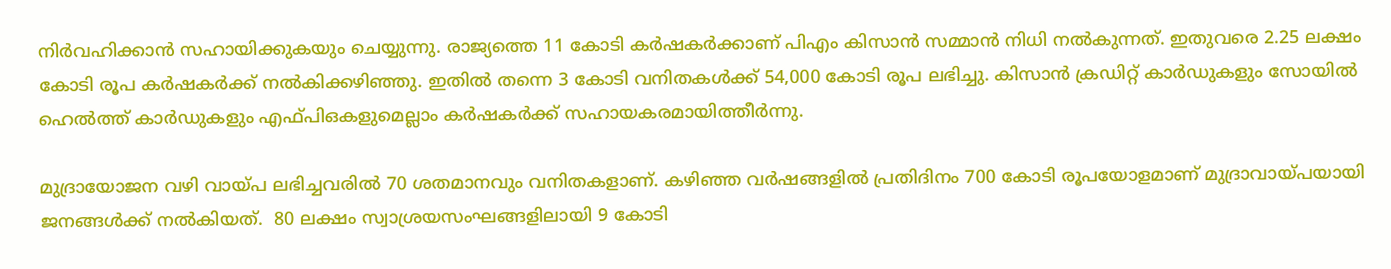നിര്‍വഹിക്കാന്‍ സഹായിക്കുകയും ചെയ്യുന്നു. രാജ്യത്തെ 11 കോടി കര്‍ഷകര്‍ക്കാണ് പിഎം കിസാന്‍ സമ്മാന്‍ നിധി നല്‍കുന്നത്. ഇതുവരെ 2.25 ലക്ഷം കോടി രൂപ കര്‍ഷകര്‍ക്ക് നല്‍കിക്കഴിഞ്ഞു. ഇതില്‍ തന്നെ 3 കോടി വനിതകള്‍ക്ക് 54,000 കോടി രൂപ ലഭിച്ചു. കിസാന്‍ ക്രഡിറ്റ് കാര്‍ഡുകളും സോയില്‍ ഹെല്‍ത്ത് കാര്‍ഡുകളും എഫ്പിഒകളുമെല്ലാം കര്‍ഷകര്‍ക്ക് സഹായകരമായിത്തീര്‍ന്നു.

മുദ്രായോജന വഴി വായ്‌പ ലഭിച്ചവരില്‍ 70 ശതമാനവും വനിതകളാണ്. കഴിഞ്ഞ വര്‍ഷങ്ങളില്‍ പ്രതിദിനം 700 കോടി രൂപയോളമാണ് മുദ്രാവായ്‌പയായി ജനങ്ങള്‍ക്ക് നല്‍കിയത്.  80 ലക്ഷം സ്വാശ്രയസംഘങ്ങളിലായി 9 കോടി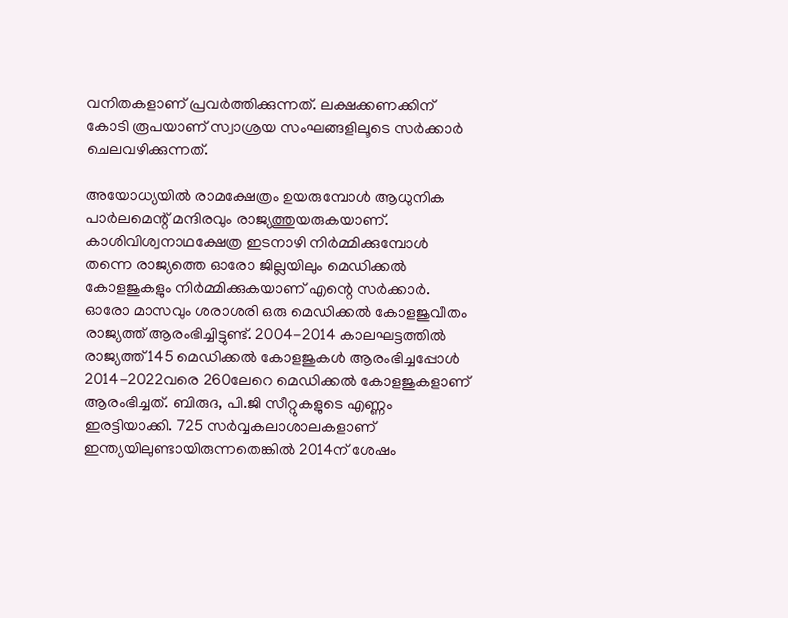വനിതകളാണ് പ്രവര്‍ത്തിക്കുന്നത്. ലക്ഷക്കണക്കിന് കോടി രൂപയാണ് സ്വാശ്രയ സംഘങ്ങളിലൂടെ സര്‍ക്കാര്‍ ചെലവഴിക്കുന്നത്.

അയോധ്യയില്‍ രാമക്ഷേത്രം ഉയരുമ്പോള്‍ ആധുനിക പാര്‍ലമെന്റ് മന്ദിരവും രാജ്യത്തുയരുകയാണ്. കാശിവിശ്വനാഥക്ഷേത്ര ഇടനാഴി നിര്‍മ്മിക്കുമ്പോള്‍ തന്നെ രാജ്യത്തെ ഓരോ ജില്ലയിലും മെഡിക്കല്‍ കോളജുകളും നിര്‍മ്മിക്കുകയാണ് എന്റെ സര്‍ക്കാര്‍. ഓരോ മാസവും ശരാശരി ഒരു മെഡിക്കല്‍ കോളജുവീതം രാജ്യത്ത് ആരംഭിച്ചിട്ടുണ്ട്. 2004-2014 കാലഘട്ടത്തില്‍ രാജ്യത്ത് 145 മെഡിക്കല്‍ കോളജുകള്‍ ആരംഭിച്ചപ്പോള്‍ 2014-2022വരെ 260ലേറെ മെഡിക്കല്‍ കോളജുകളാണ് ആരംഭിച്ചത്. ബിരുദ, പി.ജി സീറ്റുകളുടെ എണ്ണം ഇരട്ടിയാക്കി. 725 സര്‍വ്വകലാശാലകളാണ് ഇന്ത്യയിലുണ്ടായിരുന്നതെങ്കില്‍ 2014ന് ശേഷം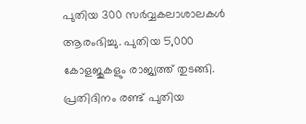പുതിയ 300 സര്‍വ്വകലാശാലകള്‍ ആരംഭിച്ചു. പുതിയ 5,000 കോളജുകളും രാജ്യത്ത് തുടങ്ങി. പ്രതിദിനം രണ്ട് പുതിയ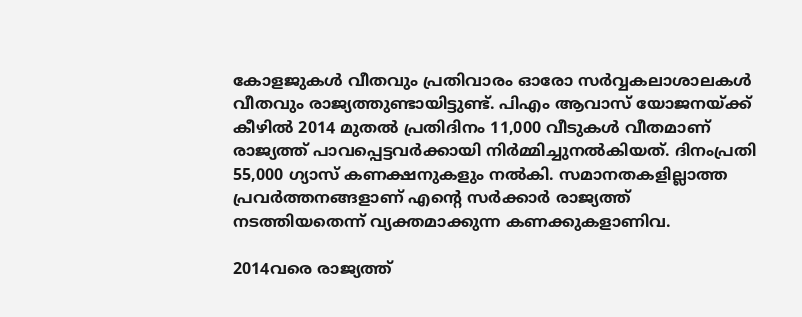കോളജുകള്‍ വീതവും പ്രതിവാരം ഓരോ സര്‍വ്വകലാശാലകള്‍ വീതവും രാജ്യത്തുണ്ടായിട്ടുണ്ട്. പിഎം ആവാസ് യോജനയ്‌ക്ക് കീഴില്‍ 2014 മുതല്‍ പ്രതിദിനം 11,000 വീടുകള്‍ വീതമാണ് രാജ്യത്ത് പാവപ്പെട്ടവര്‍ക്കായി നിര്‍മ്മിച്ചുനല്‍കിയത്. ദിനംപ്രതി 55,000 ഗ്യാസ് കണക്ഷനുകളും നല്‍കി. സമാനതകളില്ലാത്ത പ്രവര്‍ത്തനങ്ങളാണ് എന്റെ സര്‍ക്കാര്‍ രാജ്യത്ത് നടത്തിയതെന്ന് വ്യക്തമാക്കുന്ന കണക്കുകളാണിവ.

2014വരെ രാജ്യത്ത്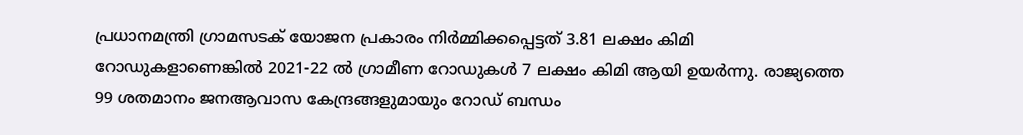പ്രധാനമന്ത്രി ഗ്രാമസടക് യോജന പ്രകാരം നിര്‍മ്മിക്കപ്പെട്ടത് 3.81 ലക്ഷം കിമി റോഡുകളാണെങ്കില്‍ 2021-22 ല്‍ ഗ്രാമീണ റോഡുകള്‍ 7 ലക്ഷം കിമി ആയി ഉയര്‍ന്നു. രാജ്യത്തെ 99 ശതമാനം ജനആവാസ കേന്ദ്രങ്ങളുമായും റോഡ് ബന്ധം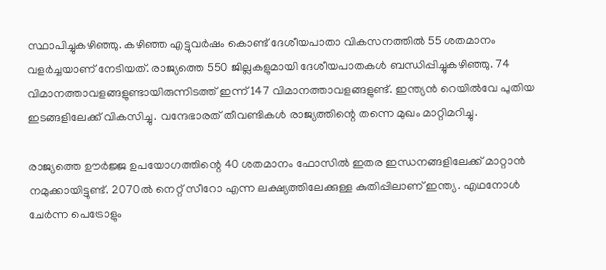സ്ഥാപിച്ചുകഴിഞ്ഞു. കഴിഞ്ഞ എട്ടുവര്‍ഷം കൊണ്ട് ദേശീയപാതാ വികസനത്തില്‍ 55 ശതമാനം വളര്‍ച്ചയാണ് നേടിയത്. രാജ്യത്തെ 550 ജില്ലകളുമായി ദേശീയപാതകള്‍ ബന്ധിപ്പിച്ചുകഴിഞ്ഞു. 74 വിമാനത്താവളങ്ങളുണ്ടായിരുന്നിടത്ത് ഇന്ന് 147 വിമാനത്താവളങ്ങളുണ്ട്. ഇന്ത്യന്‍ റെയില്‍വേ പുതിയ ഇടങ്ങളിലേക്ക് വികസിച്ചു. വന്ദേഭാരത് തീവണ്ടികള്‍ രാജ്യത്തിന്റെ തന്നെ മുഖം മാറ്റിമറിച്ചു.

രാജ്യത്തെ ഊര്‍ജ്ജ ഉപയോഗത്തിന്റെ 40 ശതമാനം ഫോസില്‍ ഇതര ഇന്ധനങ്ങളിലേക്ക് മാറ്റാന്‍ നമുക്കായിട്ടുണ്ട്. 2070ല്‍ നെറ്റ് സീറോ എന്ന ലക്ഷ്യത്തിലേക്കുള്ള കുതിപ്പിലാണ് ഇന്ത്യ. എഥനോള്‍ ചേര്‍ന്ന പെട്രോളും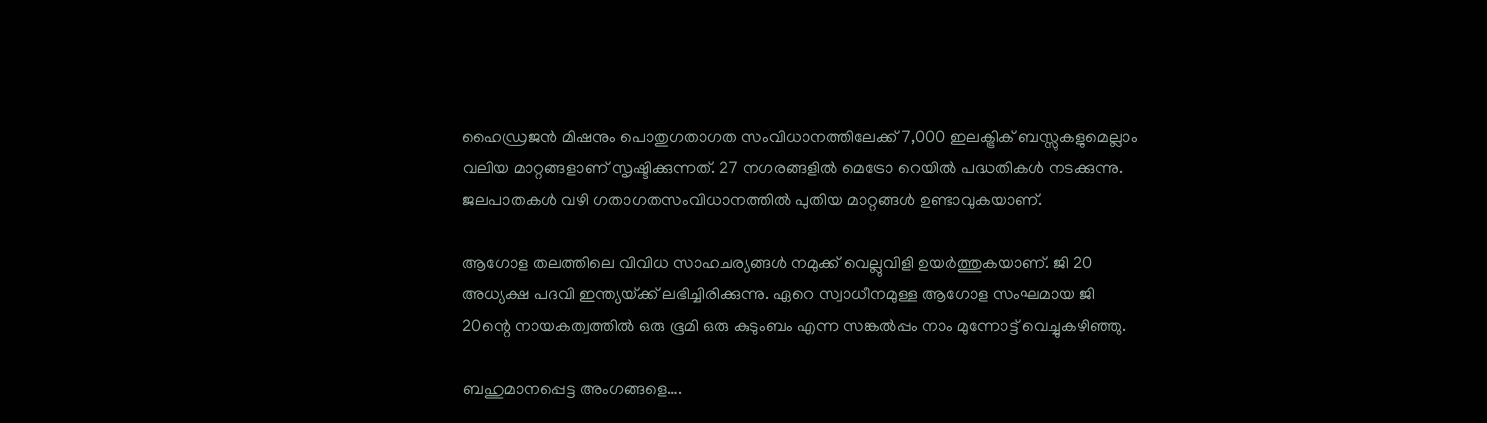ഹൈഡ്രജന്‍ മിഷനും പൊതുഗതാഗത സംവിധാനത്തിലേക്ക് 7,000 ഇലക്ട്രിക് ബസ്സുകളുമെല്ലാം വലിയ മാറ്റങ്ങളാണ് സൃഷ്ടിക്കുന്നത്. 27 നഗരങ്ങളില്‍ മെട്രോ റെയില്‍ പദ്ധതികള്‍ നടക്കുന്നു. ജലപാതകള്‍ വഴി ഗതാഗതസംവിധാനത്തില്‍ പുതിയ മാറ്റങ്ങള്‍ ഉണ്ടാവുകയാണ്.

ആഗോള തലത്തിലെ വിവിധ സാഹചര്യങ്ങള്‍ നമുക്ക് വെല്ലുവിളി ഉയര്‍ത്തുകയാണ്. ജി 20 അധ്യക്ഷ പദവി ഇന്ത്യയ്‌ക്ക് ലഭിച്ചിരിക്കുന്നു. ഏറെ സ്വാധീനമുള്ള ആഗോള സംഘമായ ജി 20ന്റെ നായകത്വത്തില്‍ ഒരു ഭൂമി ഒരു കുടുംബം എന്ന സങ്കല്‍പ്പം നാം മുന്നോട്ട് വെച്ചുകഴിഞ്ഞു.

ബഹുമാനപ്പെട്ട അംഗങ്ങളെ….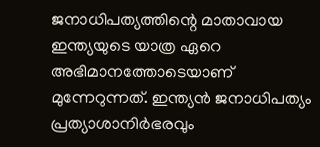ജനാധിപത്യത്തിന്റെ മാതാവായ ഇന്ത്യയുടെ യാത്ര ഏറെ അഭിമാനത്തോടെയാണ് മുന്നേറുന്നത്. ഇന്ത്യന്‍ ജനാധിപത്യം പ്രത്യാശാനിര്‍ഭരവും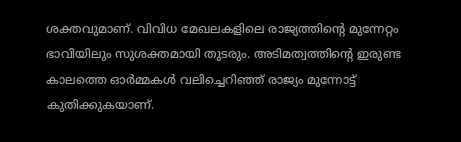ശക്തവുമാണ്. വിവിധ മേഖലകളിലെ രാജ്യത്തിന്റെ മുന്നേറ്റം ഭാവിയിലും സുശക്തമായി തുടരും. അടിമത്വത്തിന്റെ ഇരുണ്ട കാലത്തെ ഓര്‍മ്മകള്‍ വലിച്ചെറിഞ്ഞ് രാജ്യം മുന്നോട്ട് കുതിക്കുകയാണ്.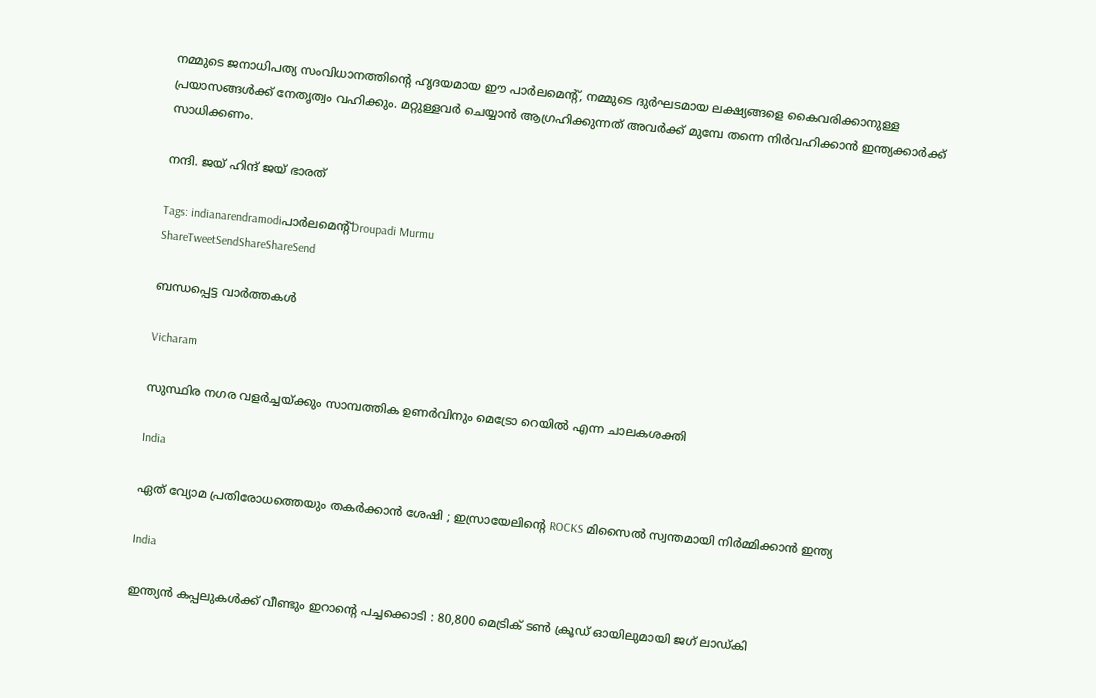നമ്മുടെ ജനാധിപത്യ സംവിധാനത്തിന്റെ ഹൃദയമായ ഈ പാര്‍ലമെന്റ്, നമ്മുടെ ദുര്‍ഘടമായ ലക്ഷ്യങ്ങളെ കൈവരിക്കാനുള്ള പ്രയാസങ്ങള്‍ക്ക് നേതൃത്വം വഹിക്കും. മറ്റുള്ളവര്‍ ചെയ്യാന്‍ ആഗ്രഹിക്കുന്നത് അവര്‍ക്ക് മുമ്പേ തന്നെ നിര്‍വഹിക്കാന്‍ ഇന്ത്യക്കാര്‍ക്ക് സാധിക്കണം.

നന്ദി. ജയ് ഹിന്ദ് ജയ് ഭാരത്‌

Tags: indianarendramodiപാര്‍ലമെന്റ്Droupadi Murmu
ShareTweetSendShareShareSend

ബന്ധപ്പെട്ട വാര്‍ത്തകള്‍

Vicharam

സുസ്ഥിര നഗര വളര്‍ച്ചയ്‌ക്കും സാമ്പത്തിക ഉണര്‍വിനും മെട്രോ റെയില്‍ എന്ന ചാലകശക്തി

India

ഏത് വ്യോമ പ്രതിരോധത്തെയും തകർക്കാൻ ശേഷി ; ഇസ്രായേലിന്റെ ROCKS മിസൈൽ സ്വന്തമായി നിർമ്മിക്കാൻ ഇന്ത്യ

India

ഇന്ത്യൻ കപ്പലുകൾക്ക് വീണ്ടും ഇറാന്റെ പച്ചക്കൊടി : 80,800 മെട്രിക് ടൺ ക്രൂഡ് ഓയിലുമായി ജഗ് ലാഡ്കി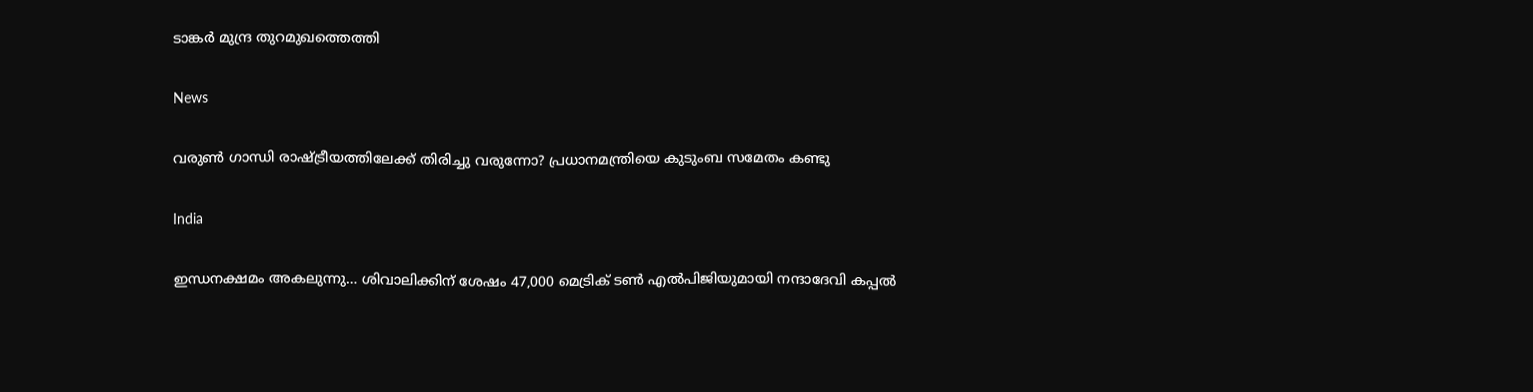ടാങ്കർ മുന്ദ്ര തുറമുഖത്തെത്തി

News

വരുൺ ഗാന്ധി രാഷ്‌ട്രീയത്തിലേക്ക് തിരിച്ചു വരുന്നോ? പ്രധാനമന്ത്രിയെ കുടുംബ സമേതം കണ്ടു

India

ഇന്ധനക്ഷമം അകലുന്നു… ശിവാലിക്കിന് ശേഷം 47,000 മെട്രിക് ടൺ എൽപിജിയുമായി നന്ദാദേവി കപ്പൽ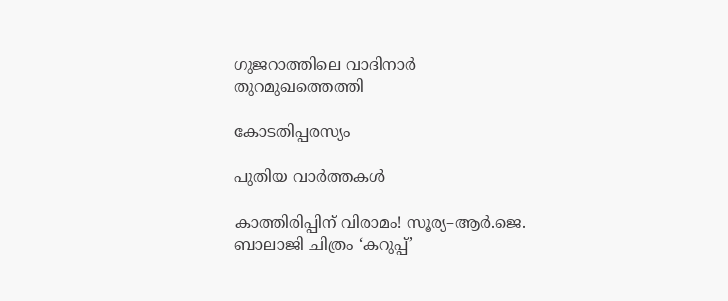ഗുജറാത്തിലെ വാദിനാർ തുറമുഖത്തെത്തി

കോടതിപ്പരസ്യം

പുതിയ വാര്‍ത്തകള്‍

കാത്തിരിപ്പിന് വിരാമം! സൂര്യ–ആർ.ജെ. ബാലാജി ചിത്രം ‘കറുപ്പ്’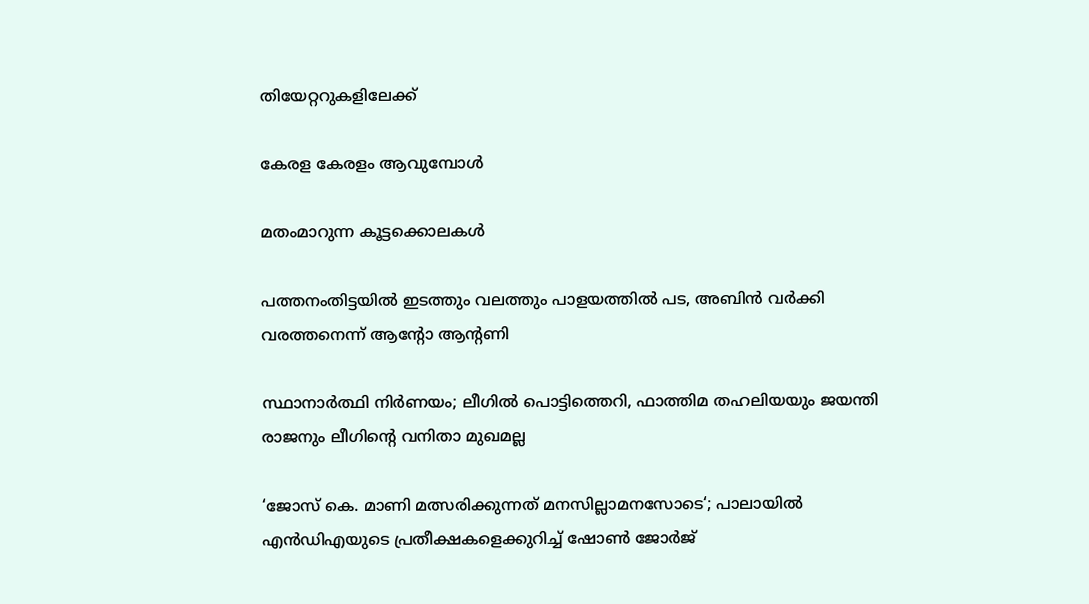തിയേറ്ററുകളിലേക്ക്

കേരള കേരളം ആവുമ്പോൾ

മതംമാറുന്ന കൂട്ടക്കൊലകള്‍

പത്തനംതിട്ടയിൽ ഇടത്തും വലത്തും പാളയത്തിൽ പട, അബിന്‍ വര്‍ക്കി വരത്തനെന്ന് ആന്റോ ആന്റണി

സ്ഥാനാർത്ഥി നിർണയം; ലീഗിൽ പൊട്ടിത്തെറി, ഫാത്തിമ തഹലിയയും ജയന്തി രാജനും ലീഗിന്റെ വനിതാ മുഖമല്ല

‘ജോസ് കെ. മാണി മത്സരിക്കുന്നത് മനസില്ലാമനസോടെ‘; പാലായില്‍ എന്‍ഡിഎയുടെ പ്രതീക്ഷകളെക്കുറിച്ച് ഷോണ്‍ ജോര്‍ജ്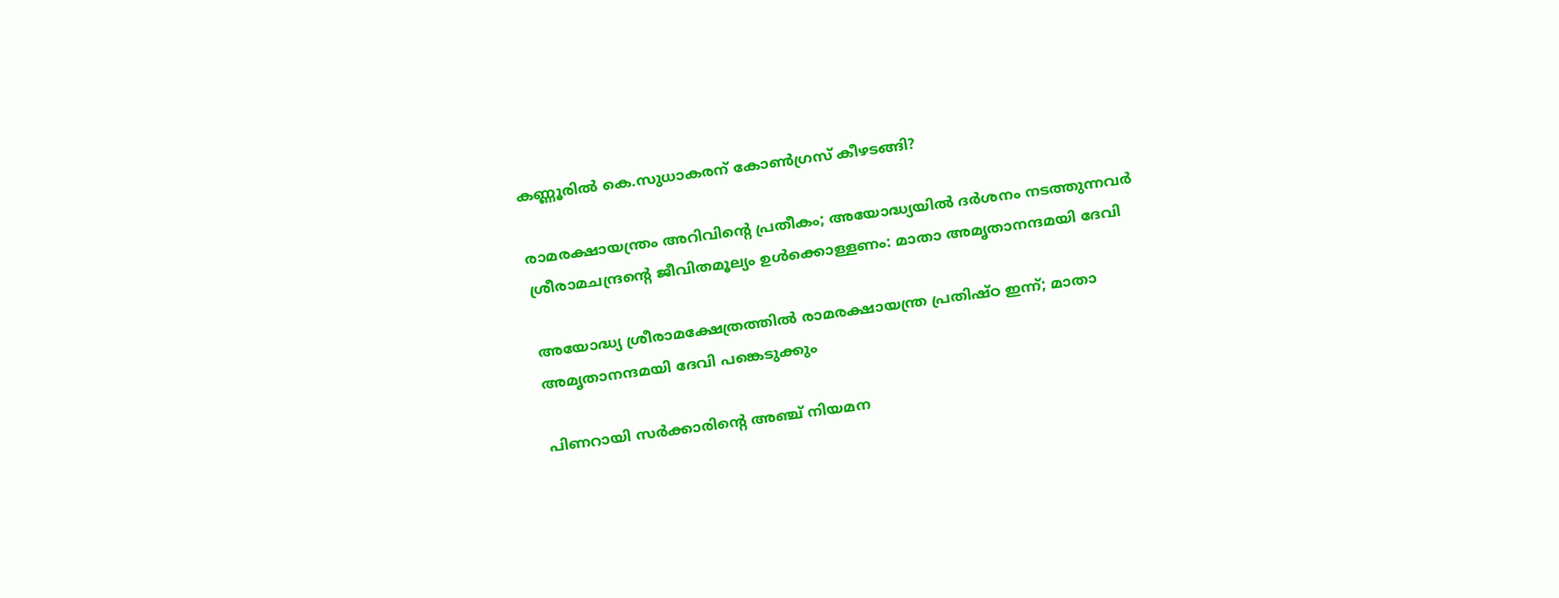കണ്ണൂരിൽ കെ.സുധാകരന് കോൺഗ്രസ് കീഴടങ്ങി?

രാമരക്ഷായന്ത്രം അറിവിന്റെ പ്രതീകം; അയോദ്ധ്യയിൽ ദർശനം നടത്തുന്നവർ ശ്രീരാമചന്ദ്രന്റെ ജീവിതമൂല്യം ഉള്‍ക്കൊള്ളണം: മാതാ അമൃതാനന്ദമയി ദേവി

അയോദ്ധ്യ ശ്രീരാമക്ഷേത്രത്തില്‍ രാമരക്ഷായന്ത്ര പ്രതിഷ്ഠ ഇന്ന്; മാതാ അമൃതാനന്ദമയി ദേവി പങ്കെടുക്കും

പിണറായി സര്‍ക്കാരിന്റെ അഞ്ച് നിയമന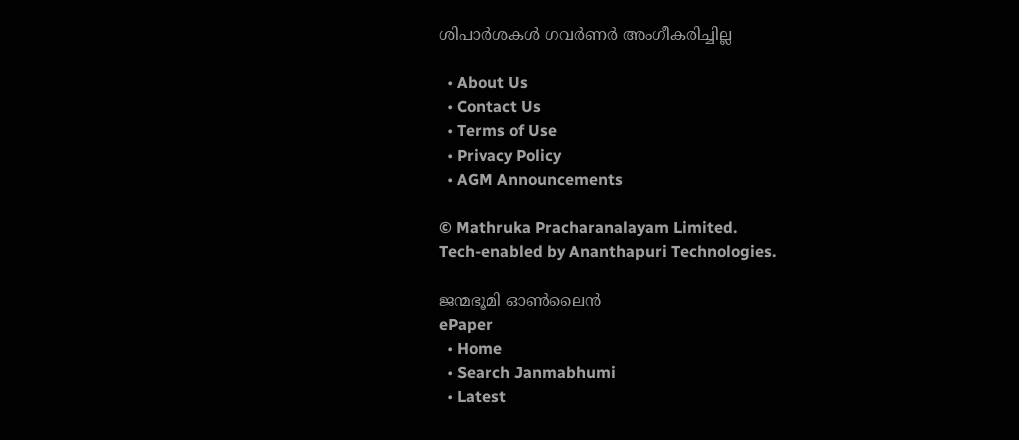ശിപാര്‍ശകള്‍ ഗവര്‍ണര്‍ അംഗീകരിച്ചില്ല

  • About Us
  • Contact Us
  • Terms of Use
  • Privacy Policy
  • AGM Announcements

© Mathruka Pracharanalayam Limited.
Tech-enabled by Ananthapuri Technologies.

ജന്മഭൂമി ഓണ്‍ലൈന്‍
ePaper
  • Home
  • Search Janmabhumi
  • Latest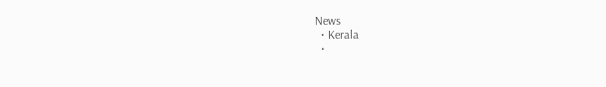News
  • Kerala
  •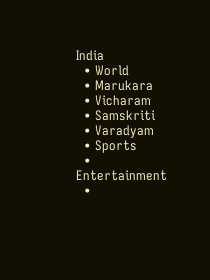India
  • World
  • Marukara
  • Vicharam
  • Samskriti
  • Varadyam
  • Sports
  • Entertainment
  •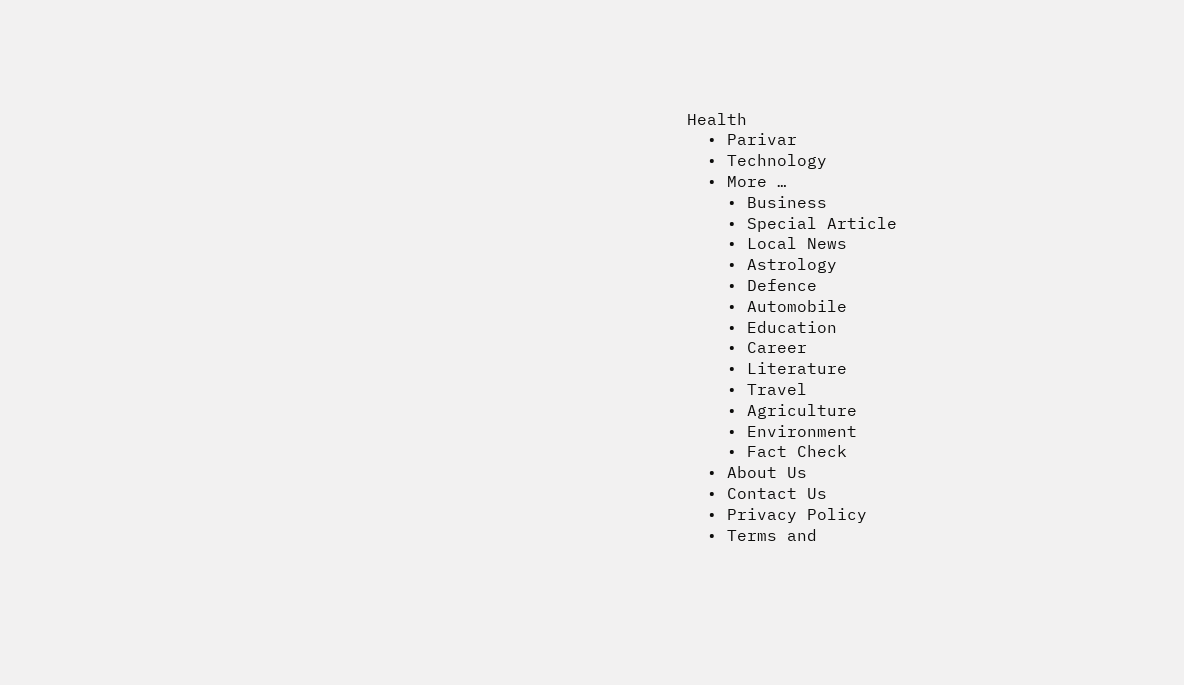Health
  • Parivar
  • Technology
  • More …
    • Business
    • Special Article
    • Local News
    • Astrology
    • Defence
    • Automobile
    • Education
    • Career
    • Literature
    • Travel
    • Agriculture
    • Environment
    • Fact Check
  • About Us
  • Contact Us
  • Privacy Policy
  • Terms and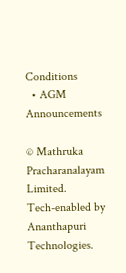Conditions
  • AGM Announcements

© Mathruka Pracharanalayam Limited.
Tech-enabled by Ananthapuri Technologies.